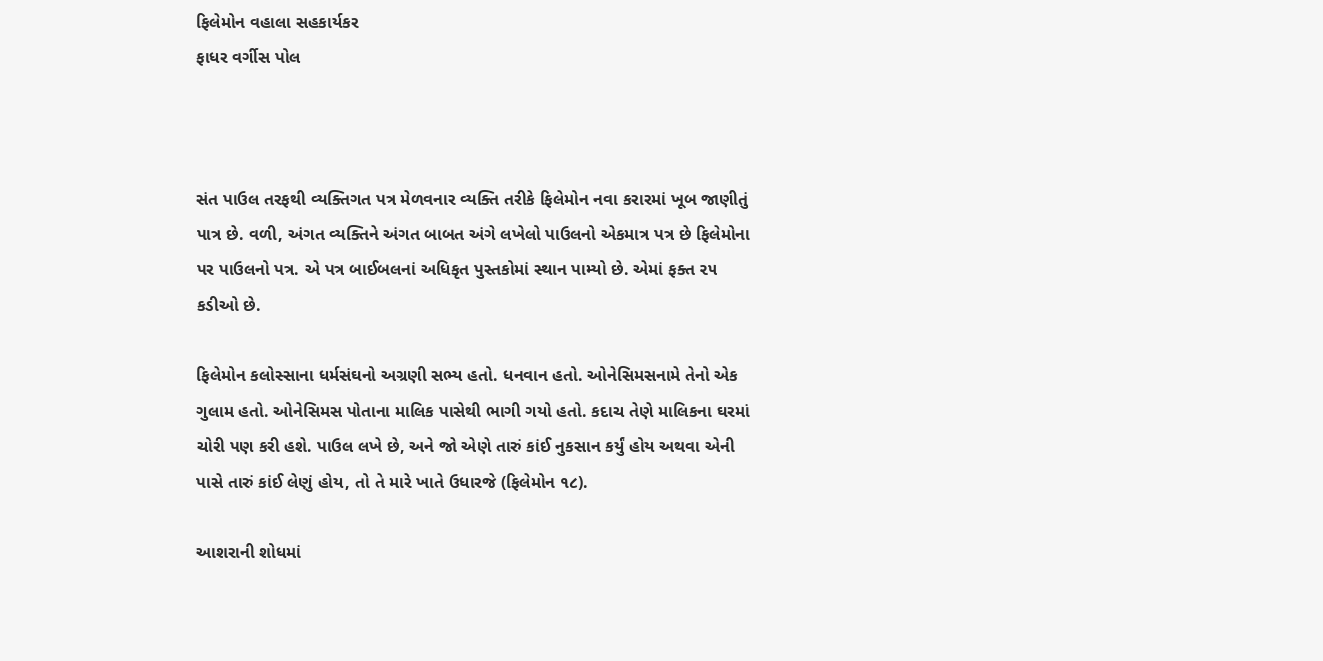ફિલેમોન વહાલા સહકાર્યકર
ફાધર વર્ગીસ પોલ



સંત પાઉલ તરફથી વ્યક્તિગત પત્ર મેળવનાર વ્યક્તિ તરીકે ફિલેમોન નવા કરારમાં ખૂબ જાણીતું પાત્ર છે. વળી, અંગત વ્યક્તિને અંગત બાબત અંગે લખેલો પાઉલનો એકમાત્ર પત્ર છે ફિલેમોના પર પાઉલનો પત્ર. એ પત્ર બાઈબલનાં અધિકૃત પુસ્તકોમાં સ્થાન પામ્યો છે. એમાં ફક્ત ૨૫ કડીઓ છે.

ફિલેમોન કલોસ્સાના ધર્મસંઘનો અગ્રણી સભ્ય હતો. ધનવાન હતો. ઓનેસિમસનામે તેનો એક ગુલામ હતો. ઓનેસિમસ પોતાના માલિક પાસેથી ભાગી ગયો હતો. કદાચ તેણે માલિકના ઘરમાં ચોરી પણ કરી હશે. પાઉલ લખે છે, અને જો એણે તારું કાંઈ નુકસાન કર્યું હોય અથવા એની પાસે તારું કાંઈ લેણું હોય, તો તે મારે ખાતે ઉધારજે (ફિલેમોન ૧૮).

આશરાની શોધમાં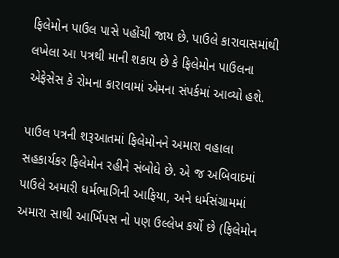ફિલેમોન પાઉલ પાસે પહોંચી જાય છે. પાઉલે કારાવાસમાંથી લખેલા આ પત્રથી માની શકાય છે કે ફિલેમોન પાઉલના એફેસેસ કે રોમના કારાવામાં એમના સંપર્કમાં આવ્યો હશે.

પાઉલ પત્રની શરૂઆતમાં ફિલેમોનને અમારા વહાલા સહકાર્યકર ફિલેમોન રહીને સંબોધે છે. એ જ અબિવાદમાં પાઉલે અમારી ધર્મભાગિની આફિયા, અને ધર્મસંગ્રામમાં અમારા સાથી આર્ખિપસ નો પણ ઉલ્લેખ કર્યો છે (ફિલેમોન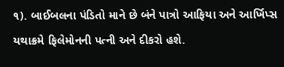૧). બાઈબલના પંડિતો માને છે બંને પાત્રો આફિયા અને આર્ખિપ્સ યથાક્રમે ફિલેમોનની પત્ની અને દીકરો હશે.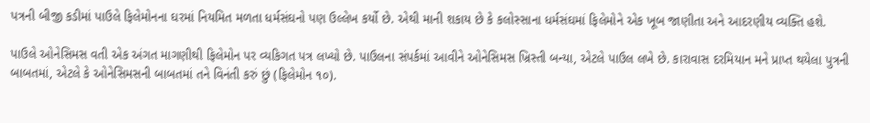પત્રની બીજી કડીમાં પાઉલે ફિલેમોનના ઘરમાં નિયમિત મળતા ધર્મસંઘનો પણ ઉલ્લેખ કર્યો છે. એથી માની શકાય છે કે કલોસ્સાના ધર્મસંઘમાં ફિલેમોને એક ખૂબ જાણીતા અને આદરણીય વ્યક્તિ હશે.

પાઉલે ઓનેસિમસ વતી એક અંગત માગણીથી ફિલેમોન પર વ્યકિગત પત્ર લખ્યો છે. પાઉલના સંપર્કમાં આવીને ઓનેસિમસ ખ્રિસ્તી બન્યા, એટલે પાઉલ લખે છે. કારાવાસ દરમિયાન મને પ્રાપ્ત થયેલા પુત્રની બાબતમાં, એટલે કે ઓનેસિમસની બાબતમાં તને વિનંતી કરું છું (ફિલેમોન ૧૦).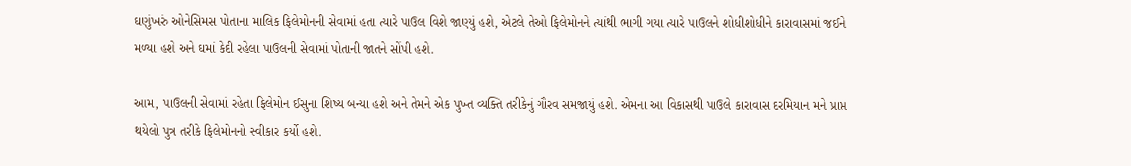ઘણુંખરું ઓનેસિમસ પોતાના માલિક ફિલેમોનની સેવામાં હતા ત્યારે પાઉલ વિશે જાણ્યું હશે, એટલે તેઓ ફિલેમોનને ત્યાંથી ભાગી ગયા ત્યારે પાઉલને શોધીશોધીને કારાવાસમાં જઈને મળ્યા હશે અને ઘમાં કેદી રહેલા પાઉલની સેવામાં પોતાની જાતને સોંપી હશે.

આમ, પાઉલની સેવામાં રહેતા ફિલેમોન ઈસુના શિષ્ય બન્યા હશે અને તેમને એક પુખ્ત વ્યક્તિ તરીકેનું ગૌરવ સમજાયું હશે. એમના આ વિકાસથી પાઉલે કારાવાસ દરમિયાન મને પ્રાપ્ત થયેલો પુત્ર તરીકે ફિલેમોનનો સ્વીકાર કર્યો હશે.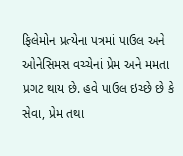ફિલેમોન પ્રત્યેના પત્રમાં પાઉલ અને ઓનેસિમસ વચ્ચેનાં પ્રેમ અને મમતા પ્રગટ થાય છે. હવે પાઉલ ઇચ્છે છે કે સેવા, પ્રેમ તથા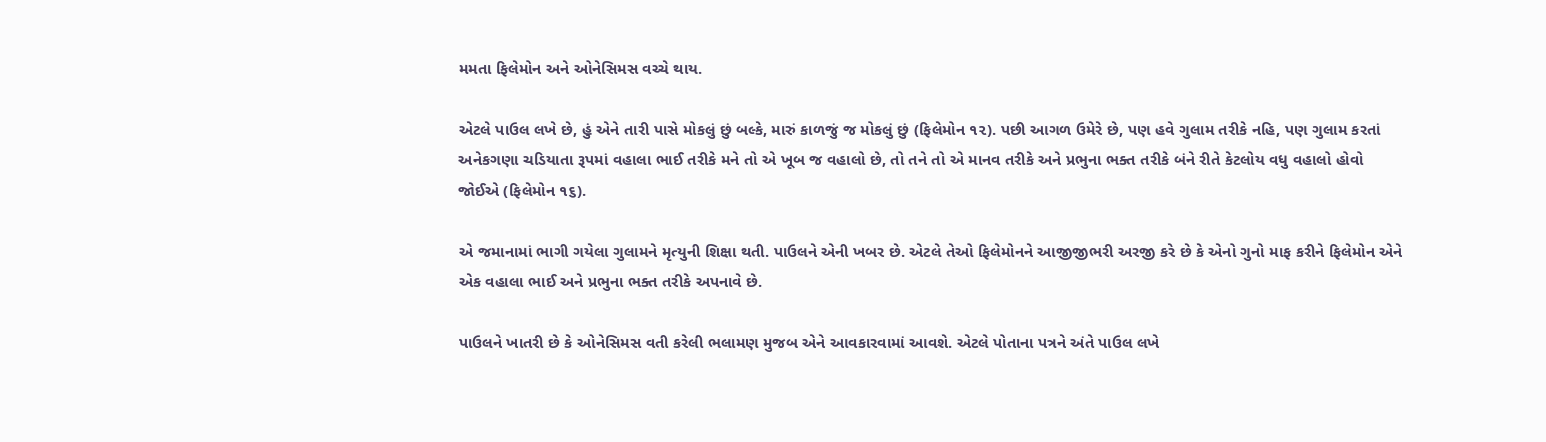મમતા ફિલેમોન અને ઓનેસિમસ વચ્ચે થાય.

એટલે પાઉલ લખે છે, હું એને તારી પાસે મોકલું છું બલ્કે, મારું કાળજું જ મોકલું છું (ફિલેમોન ૧૨). પછી આગળ ઉમેરે છે, પણ હવે ગુલામ તરીકે નહિ, પણ ગુલામ કરતાં અનેકગણા ચડિયાતા રૂપમાં વહાલા ભાઈ તરીકે મને તો એ ખૂબ જ વહાલો છે, તો તને તો એ માનવ તરીકે અને પ્રભુના ભક્ત તરીકે બંને રીતે કેટલોય વધુ વહાલો હોવો જોઈએ (ફિલેમોન ૧૬).

એ જમાનામાં ભાગી ગયેલા ગુલામને મૃત્યુની શિક્ષા થતી. પાઉલને એની ખબર છે. એટલે તેઓ ફિલેમોનને આજીજીભરી અરજી કરે છે કે એનો ગુનો માફ કરીને ફિલેમોન એને એક વહાલા ભાઈ અને પ્રભુના ભક્ત તરીકે અપનાવે છે.

પાઉલને ખાતરી છે કે ઓનેસિમસ વતી કરેલી ભલામણ મુજબ એને આવકારવામાં આવશે. એટલે પોતાના પત્રને અંતે પાઉલ લખે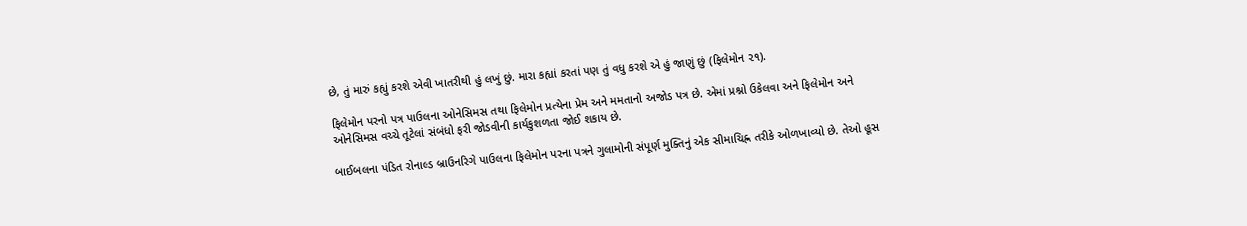છે, તું મારું કહ્યું કરશે એવી ખાતરીથી હું લખું છું. મારા કહ્યાં કરતાં પણ તું વધુ કરશે એ હું જાણું છું (ફિલેમોન ૨૧).

ફિલેમોન પરનો પત્ર પાઉલના ઓનેસિમસ તથા ફિલેમોન પ્રત્યેના પ્રેમ અને મમતાનો અજોડ પત્ર છે. એમાં પ્રશ્નો ઉકેલવા અને ફિલેમોન અને ઓનેસિમસ વચ્ચે તૂટેલાં સંબંધો ફરી જોડવીની કાર્યકુશળતા જોઈ શકાય છે.

બાઈબલના પંડિત રોનાલ્ડ બ્રાઉનરિગે પાઉલના ફિલેમોન પરના પત્રને ગુલામોની સંપૂર્ણ મુક્તિનું એક સીમાચિહ્ન તરીકે ઓળખાવ્યો છે. તેઓ હૂસ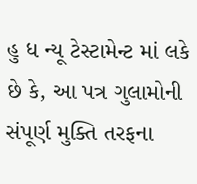હુ ધ ન્યૂ ટેસ્ટામેન્ટ માં લકે છે કે, આ પત્ર ગુલામોની સંપૂર્ણ મુક્તિ તરફના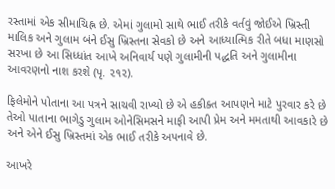રસ્તામાં એક સીમાચિહ્ન છે. એમાં ગુલામો સાથે ભાઈ તરીકે વર્તવું જોઈએ ખ્રિસ્તી માલિક અને ગુલામ બંને ઈસુ ખ્રિસ્તના સેવકો છે અને આધ્યાત્મિક રીતે બધા માણસો સરખા છે આ સિધ્ધાંત આખે અનિવાર્ય પણે ગુલામીની પદ્ધતિ અને ગુલામીના આવરણનો નાશ કરશે (પૃ. ૨૧૨).

ફિલેમોને પોતાના આ પત્રને સાચવી રાખ્યો છે એ હકીક્ત આપણને માટે પુરવાર કરે છે તેઓ પાતાના ભાગેડુ ગુલામ ઓનેસિમસને માફી આપી પ્રેમ અને મમતાથી આવકારે છે અને એને ઈસુ ખ્રિસ્તમાં એક ભાઈ તરીકે અપનાવે છે.

આખરે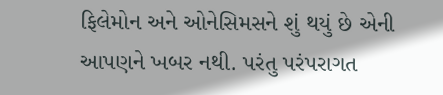ફિલેમોન અને ઓનેસિમસને શું થયું છે એની આપણને ખબર નથી. પરંતુ પરંપરાગત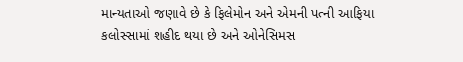માન્યતાઓ જણાવે છે કે ફિલેમોન અને એમની પત્ની આફિયા કલોસ્સામાં શહીદ થયા છે અને ઓનેસિમસ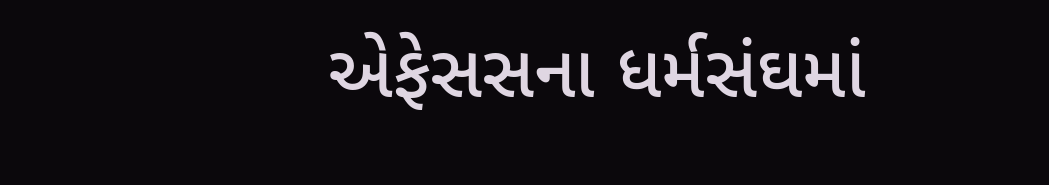એફેસસના ધર્મસંઘમાં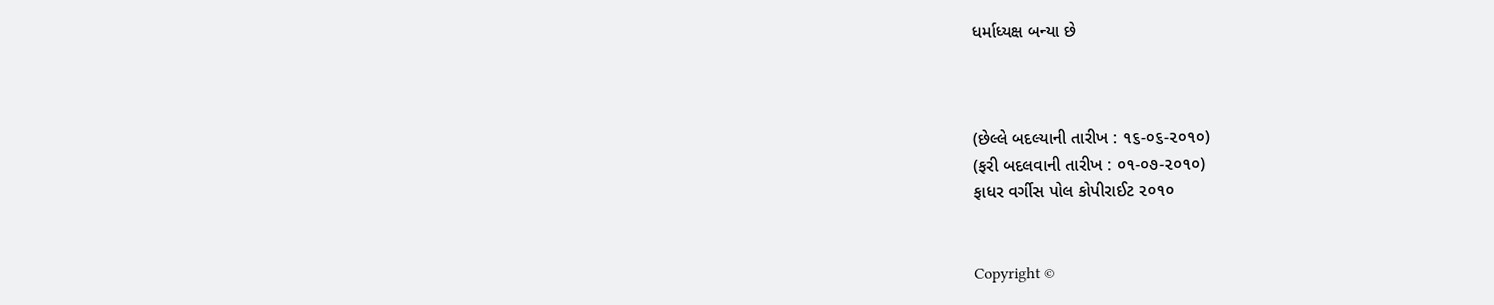ધર્માધ્યક્ષ બન્યા છે



(છેલ્લે બદલ્યાની તારીખ : ૧૬-૦૬-૨૦૧૦)
(ફરી બદલવાની તારીખ : ૦૧-૦૭-૨૦૧૦)
ફાધર વર્ગીસ પોલ કોપીરાઈટ ૨૦૧૦


Copyright ©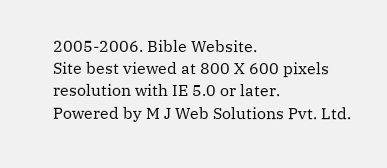2005-2006. Bible Website.
Site best viewed at 800 X 600 pixels resolution with IE 5.0 or later.
Powered by M J Web Solutions Pvt. Ltd.